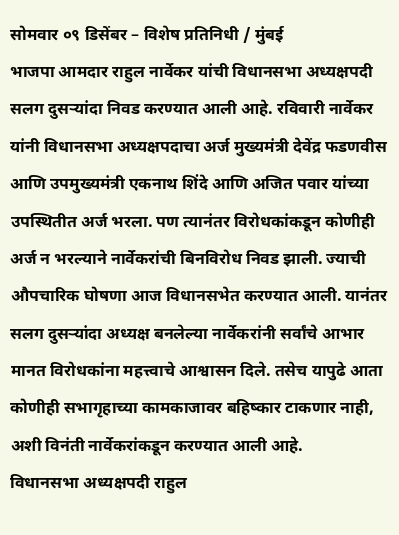सोमवार ०९ डिसेंबर – विशेष प्रतिनिधी / मुंबई
भाजपा आमदार राहुल नार्वेकर यांची विधानसभा अध्यक्षपदी सलग दुसऱ्यांदा निवड करण्यात आली आहे. रविवारी नार्वेकर यांनी विधानसभा अध्यक्षपदाचा अर्ज मुख्यमंत्री देवेंद्र फडणवीस आणि उपमुख्यमंत्री एकनाथ शिंदे आणि अजित पवार यांच्या उपस्थितीत अर्ज भरला. पण त्यानंतर विरोधकांकडून कोणीही अर्ज न भरल्याने नार्वेकरांची बिनविरोध निवड झाली. ज्याची औपचारिक घोषणा आज विधानसभेत करण्यात आली. यानंतर सलग दुसऱ्यांदा अध्यक्ष बनलेल्या नार्वेकरांनी सर्वांचे आभार मानत विरोधकांना महत्त्वाचे आश्वासन दिले. तसेच यापुढे आता कोणीही सभागृहाच्या कामकाजावर बहिष्कार टाकणार नाही, अशी विनंती नार्वेकरांकडून करण्यात आली आहे.
विधानसभा अध्यक्षपदी राहुल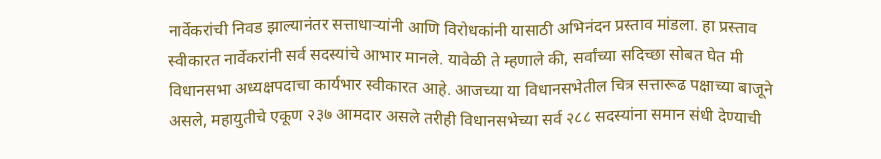नार्वेकरांची निवड झाल्यानंतर सत्ताधाऱ्यांनी आणि विरोधकांनी यासाठी अभिनंदन प्रस्ताव मांडला. हा प्रस्ताव स्वीकारत नार्वेकरांनी सर्व सदस्यांचे आभार मानले. यावेळी ते म्हणाले की, सर्वांच्या सदिच्छा सोबत घेत मी विधानसभा अध्यक्षपदाचा कार्यभार स्वीकारत आहे. आजच्या या विधानसभेतील चित्र सत्तारूढ पक्षाच्या बाजूने असले, महायुतीचे एकूण २३७ आमदार असले तरीही विधानसभेच्या सर्व २८८ सदस्यांना समान संधी देण्याची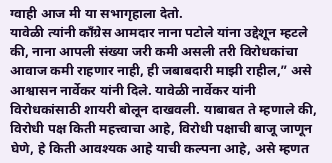ग्वाही आज मी या सभागृहाला देतो.
यावेळी त्यांनी काँग्रेस आमदार नाना पटोले यांना उद्देशून म्हटले की, नाना आपली संख्या जरी कमी असली तरी विरोधकांचा आवाज कमी राहणार नाही, ही जबाबदारी माझी राहील,” असे आश्वासन नार्वेकर यांनी दिले. यावेळी नार्वेकर यांनी विरोधकांसाठी शायरी बोलून दाखवली. याबाबत ते म्हणाले की, विरोधी पक्ष किती महत्त्वाचा आहे, विरोधी पक्षाची बाजू जाणून घेणे, हे किती आवश्यक आहे याची कल्पना आहे, असे म्हणत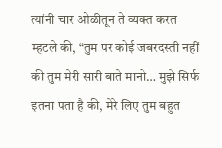त्यांनी चार ओळीतून ते व्यक्त करत म्हटले की, “तुम पर कोई जबरदस्ती नहीं की तुम मेरी सारी बाते मानो… मुझे सिर्फ इतना पता है की, मेरे लिए तुम बहुत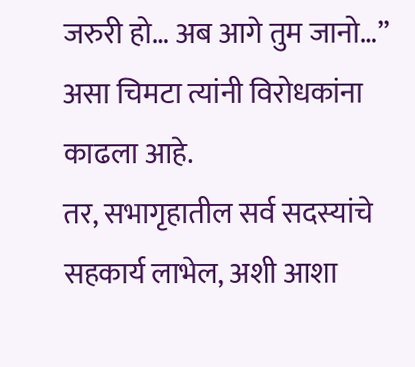जरुरी हो… अब आगे तुम जानो…” असा चिमटा त्यांनी विरोधकांना काढला आहे.
तर, सभागृहातील सर्व सदस्यांचे सहकार्य लाभेल, अशी आशा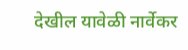देखील यावेळी नार्वेकर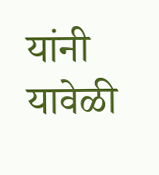यांनी यावेळी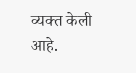व्यक्त केली आहे.